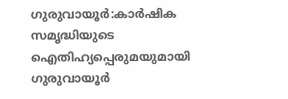ഗുരുവായൂർ:കാർഷിക സമൃദ്ധിയുടെ ഐതിഹ്യപ്പെരുമയുമായി ഗുരുവായൂർ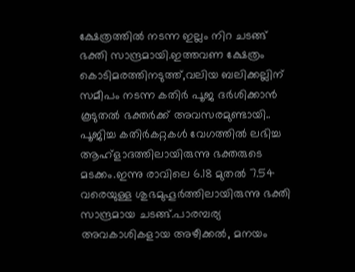ക്ഷേത്രത്തിൽ നടന്ന ഇല്ലം നിറ ചടങ്ങ് ഭക്തി സാന്ദ്രമായി.ഇത്തവണ ക്ഷേത്രം കൊടിമരത്തിനടുത്ത്,വലിയ ബലിക്കല്ലിന് സമീപം നടന്ന കതിർ പൂജ ദർശിക്കാൻ കൂടുതൽ ഭക്തർക്ക് അവസരമുണ്ടായി.. പൂജിച്ച കതിർകറ്റകൾ വേഗത്തിൽ ലഭിച്ച ആഹ്ളാദത്തിലായിരുന്നു ഭക്തരുടെ മടക്കം.ഇന്നു രാവിലെ 6.18 മുതൽ 7.54 വരെയുള്ള ശുഭമുഹൂർത്തിലായിരുന്നു ഭക്തി സാന്ദ്രമായ ചടങ്ങ്.പാരമ്പര്യ അവകാശികളായ അഴീക്കൽ, മനയം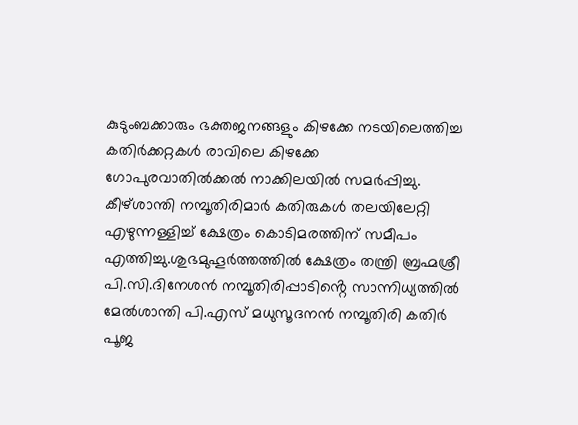കുടുംബക്കാരും ഭക്തജനങ്ങളും കിഴക്കേ നടയിലെത്തിച്ച കതിർക്കറ്റകൾ രാവിലെ കിഴക്കേ ഗോപുരവാതിൽക്കൽ നാക്കിലയിൽ സമർപ്പിച്ചു. കീഴ്ശാന്തി നമ്പൂതിരിമാർ കതിരുകൾ തലയിലേറ്റി എഴുന്നള്ളിച്ച് ക്ഷേത്രം കൊടിമരത്തിന് സമീപം എത്തിച്ചു.ശുഭമുഹൂർത്തത്തിൽ ക്ഷേത്രം തന്ത്രി ബ്രഹ്മശ്രീ പി.സി.ദിനേശൻ നമ്പൂതിരിപ്പാടിൻ്റെ സാന്നിധ്യത്തിൽ മേൽശാന്തി പി.എസ് മധുസൂദനൻ നമ്പൂതിരി കതിർ പൂജ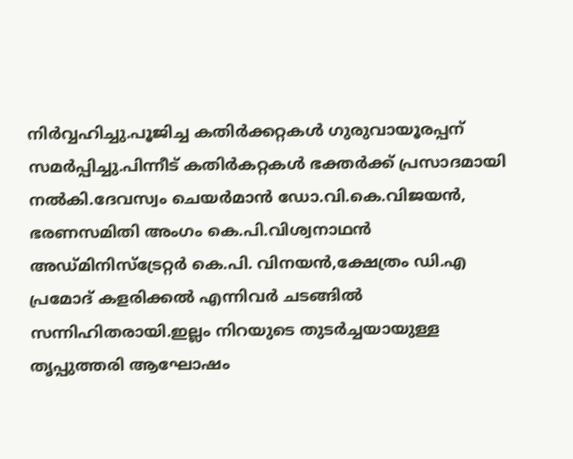നിർവ്വഹിച്ചു.പൂജിച്ച കതിർക്കറ്റകൾ ഗുരുവായൂരപ്പന് സമർപ്പിച്ചു.പിന്നീട് കതിർകറ്റകൾ ഭക്തർക്ക് പ്രസാദമായി നൽകി.ദേവസ്വം ചെയർമാൻ ഡോ.വി.കെ.വിജയൻ, ഭരണസമിതി അംഗം കെ.പി.വിശ്വനാഥൻ അഡ്മിനിസ്ട്രേറ്റർ കെ.പി. വിനയൻ,ക്ഷേത്രം ഡി.എ പ്രമോദ് കളരിക്കൽ എന്നിവർ ചടങ്ങിൽ സന്നിഹിതരായി.ഇല്ലം നിറയുടെ തുടർച്ചയായുള്ള തൃപ്പുത്തരി ആഘോഷം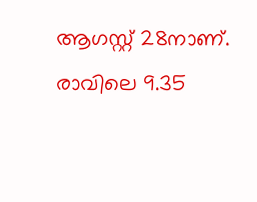ആഗസ്റ്റ് 28നാണ്. രാവിലെ 9.35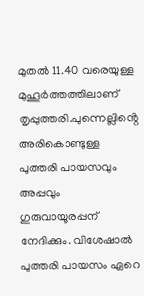മുതൽ 11.40 വരെയുള്ള മുഹൂർത്തത്തിലാണ് തൃപ്പുത്തരി.പുന്നെല്ലിൻ്റെ അരികൊണ്ടുള്ള പുത്തരി പായസവും അപ്പവും ഗുരുവായൂരപ്പന് നേദിക്കും. വിശേഷാൽ പുത്തരി പായസം ഏറെ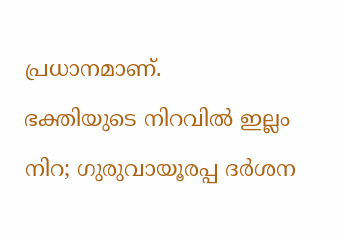പ്രധാനമാണ്.
ഭക്തിയുടെ നിറവിൽ ഇല്ലം നിറ; ഗുരുവായൂരപ്പ ദർശന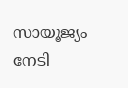സായൂജ്യം നേടി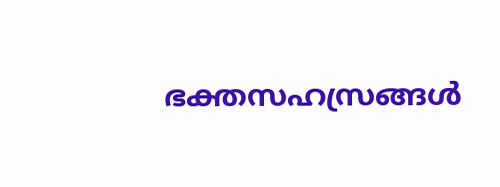ഭക്തസഹസ്രങ്ങൾ